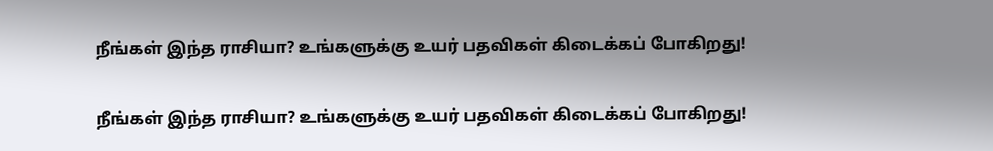நீங்கள் இந்த ராசியா? உங்களுக்கு உயர் பதவிகள் கிடைக்கப் போகிறது!

நீங்கள் இந்த ராசியா? உங்களுக்கு உயர் பதவிகள் கிடைக்கப் போகிறது!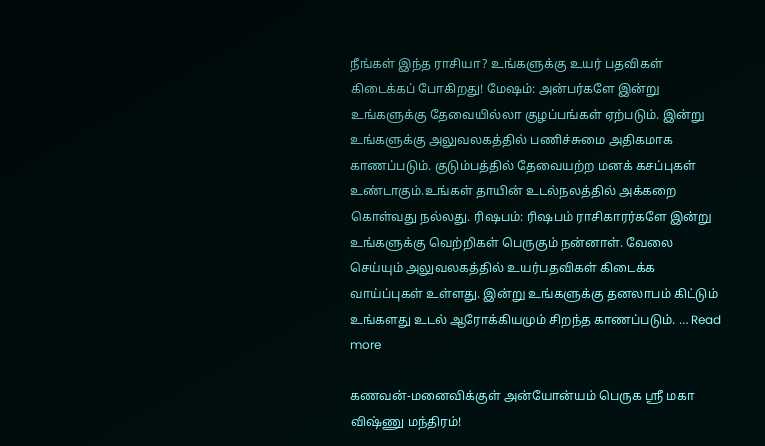நீங்கள் இந்த ராசியா? உங்களுக்கு உயர் பதவிகள் கிடைக்கப் போகிறது! மேஷம்: அன்பர்களே இன்று உங்களுக்கு தேவையில்லா குழப்பங்கள் ஏற்படும். இன்று உங்களுக்கு அலுவலகத்தில் பணிச்சுமை அதிகமாக காணப்படும். குடும்பத்தில் தேவையற்ற மனக் கசப்புகள் உண்டாகும்.உங்கள் தாயின் உடல்நலத்தில் அக்கறை கொள்வது நல்லது. ரிஷபம்: ரிஷபம் ராசிகாரர்களே இன்று உங்களுக்கு வெற்றிகள் பெருகும் நன்னாள். வேலை செய்யும் அலுவலகத்தில் உயர்பதவிகள் கிடைக்க வாய்ப்புகள் உள்ளது. இன்று உங்களுக்கு தனலாபம் கிட்டும் உங்களது உடல் ஆரோக்கியமும் சிறந்த காணப்படும். … Read more

கணவன்-மனைவிக்குள் அன்யோன்யம் பெருக ஸ்ரீ மகா விஷ்ணு மந்திரம்!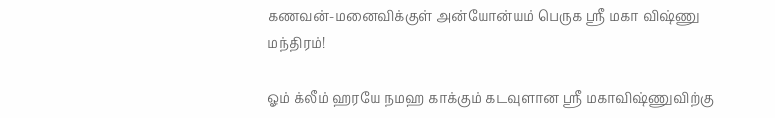கணவன்-மனைவிக்குள் அன்யோன்யம் பெருக ஸ்ரீ மகா விஷ்ணு மந்திரம்!

ஓம் க்லீம் ஹரயே நமஹ காக்கும் கடவுளான ஸ்ரீ மகாவிஷ்ணுவிற்கு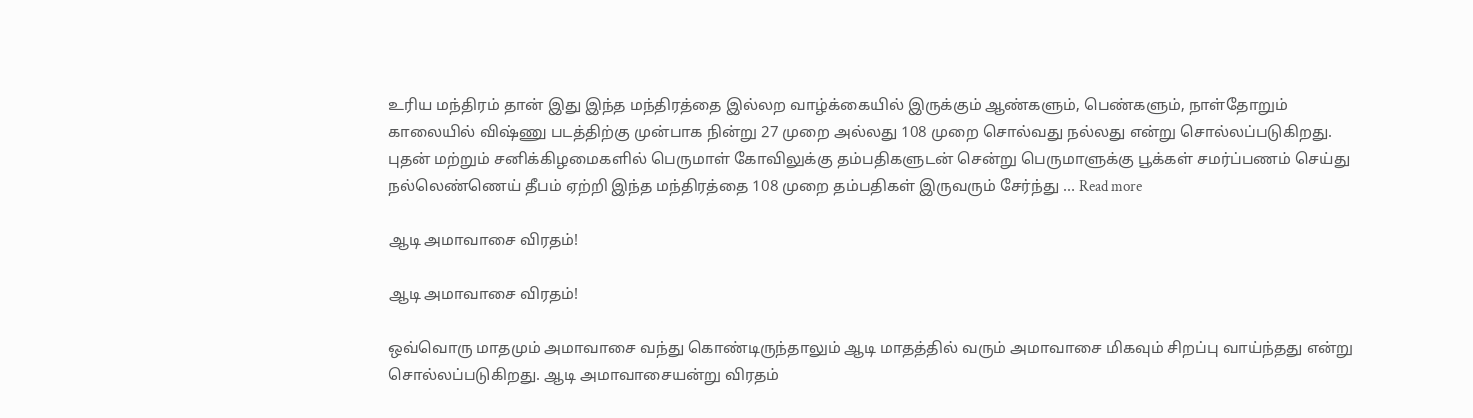உரிய மந்திரம் தான் இது இந்த மந்திரத்தை இல்லற வாழ்க்கையில் இருக்கும் ஆண்களும், பெண்களும், நாள்தோறும் காலையில் விஷ்ணு படத்திற்கு முன்பாக நின்று 27 முறை அல்லது 108 முறை சொல்வது நல்லது என்று சொல்லப்படுகிறது. புதன் மற்றும் சனிக்கிழமைகளில் பெருமாள் கோவிலுக்கு தம்பதிகளுடன் சென்று பெருமாளுக்கு பூக்கள் சமர்ப்பணம் செய்து நல்லெண்ணெய் தீபம் ஏற்றி இந்த மந்திரத்தை 108 முறை தம்பதிகள் இருவரும் சேர்ந்து … Read more

ஆடி அமாவாசை விரதம்!

ஆடி அமாவாசை விரதம்!

ஒவ்வொரு மாதமும் அமாவாசை வந்து கொண்டிருந்தாலும் ஆடி மாதத்தில் வரும் அமாவாசை மிகவும் சிறப்பு வாய்ந்தது என்று சொல்லப்படுகிறது. ஆடி அமாவாசையன்று விரதம்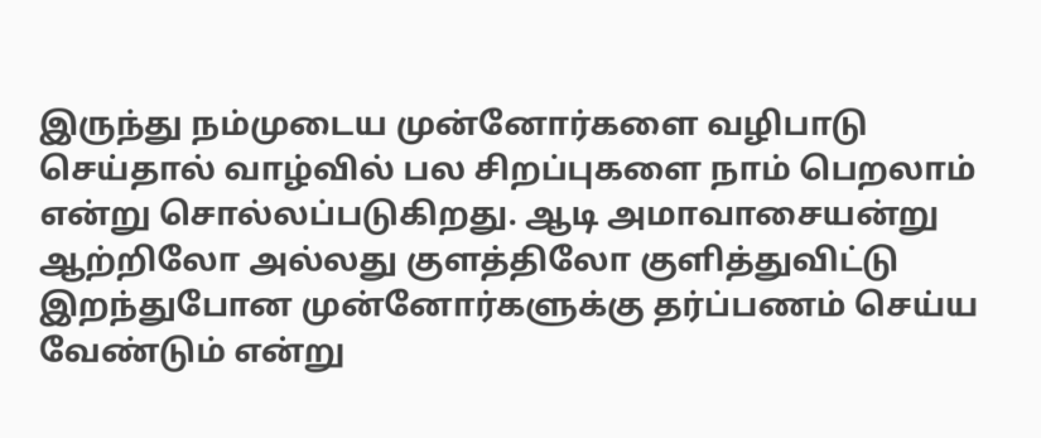இருந்து நம்முடைய முன்னோர்களை வழிபாடு செய்தால் வாழ்வில் பல சிறப்புகளை நாம் பெறலாம் என்று சொல்லப்படுகிறது. ஆடி அமாவாசையன்று ஆற்றிலோ அல்லது குளத்திலோ குளித்துவிட்டு இறந்துபோன முன்னோர்களுக்கு தர்ப்பணம் செய்ய வேண்டும் என்று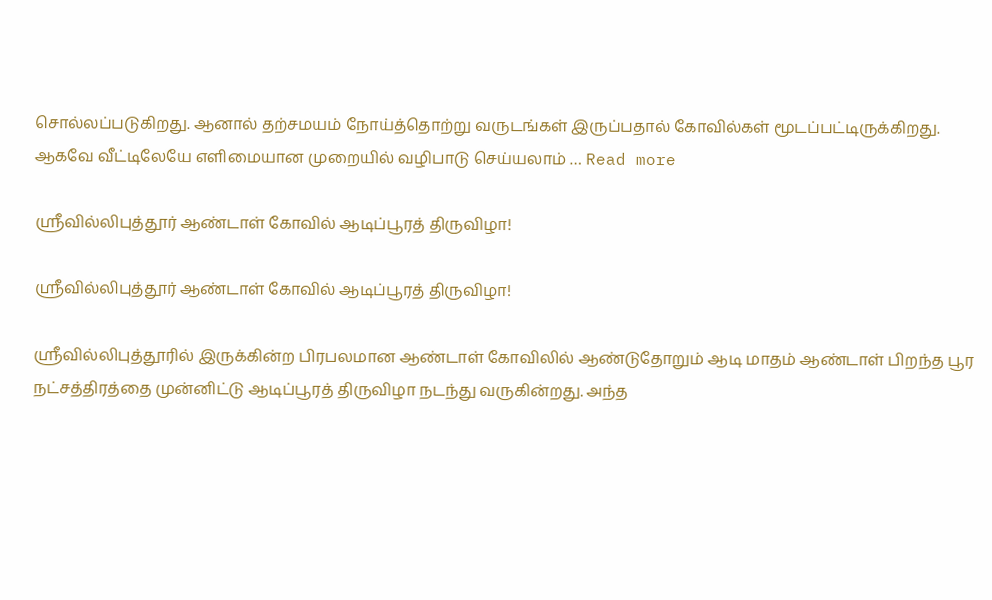சொல்லப்படுகிறது. ஆனால் தற்சமயம் நோய்த்தொற்று வருடங்கள் இருப்பதால் கோவில்கள் மூடப்பட்டிருக்கிறது. ஆகவே வீட்டிலேயே எளிமையான முறையில் வழிபாடு செய்யலாம் … Read more

ஸ்ரீவில்லிபுத்தூர் ஆண்டாள் கோவில் ஆடிப்பூரத் திருவிழா!

ஸ்ரீவில்லிபுத்தூர் ஆண்டாள் கோவில் ஆடிப்பூரத் திருவிழா!

ஸ்ரீவில்லிபுத்தூரில் இருக்கின்ற பிரபலமான ஆண்டாள் கோவிலில் ஆண்டுதோறும் ஆடி மாதம் ஆண்டாள் பிறந்த பூர நட்சத்திரத்தை முன்னிட்டு ஆடிப்பூரத் திருவிழா நடந்து வருகின்றது. அந்த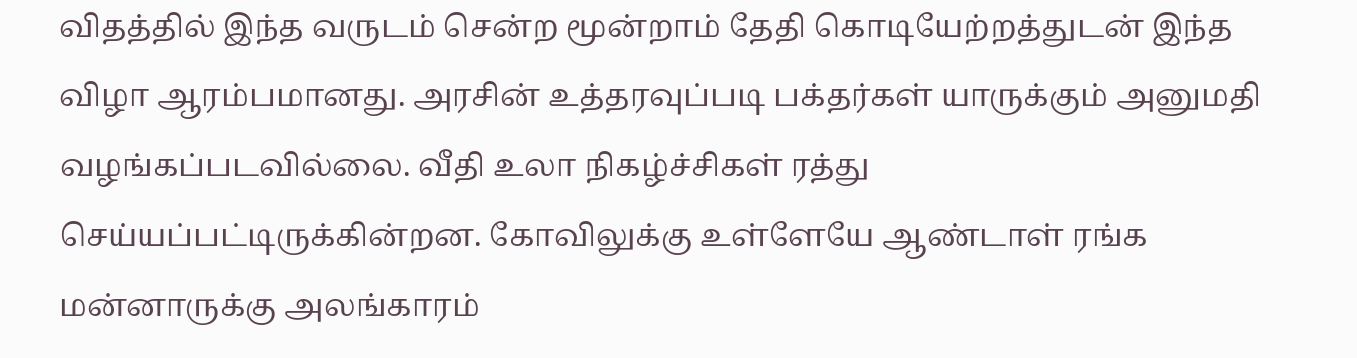விதத்தில் இந்த வருடம் சென்ற மூன்றாம் தேதி கொடியேற்றத்துடன் இந்த விழா ஆரம்பமானது. அரசின் உத்தரவுப்படி பக்தர்கள் யாருக்கும் அனுமதி வழங்கப்படவில்லை. வீதி உலா நிகழ்ச்சிகள் ரத்து செய்யப்பட்டிருக்கின்றன. கோவிலுக்கு உள்ளேயே ஆண்டாள் ரங்க மன்னாருக்கு அலங்காரம்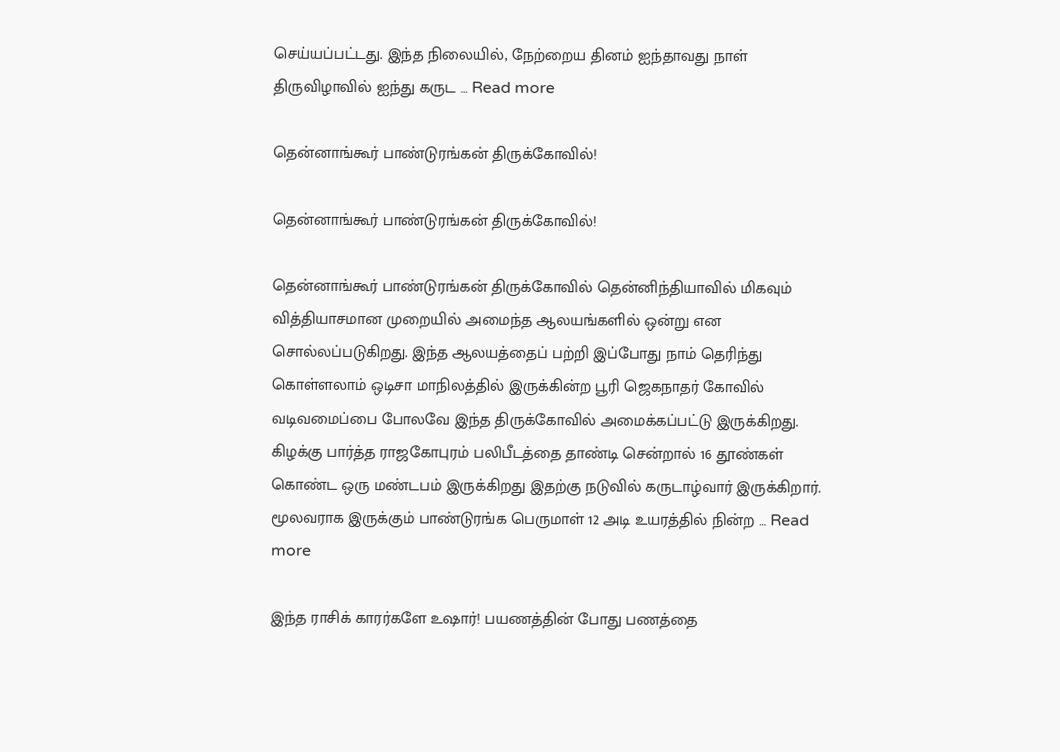செய்யப்பட்டது. இந்த நிலையில், நேற்றைய தினம் ஐந்தாவது நாள் திருவிழாவில் ஐந்து கருட … Read more

தென்னாங்கூர் பாண்டுரங்கன் திருக்கோவில்!

தென்னாங்கூர் பாண்டுரங்கன் திருக்கோவில்!

தென்னாங்கூர் பாண்டுரங்கன் திருக்கோவில் தென்னிந்தியாவில் மிகவும் வித்தியாசமான முறையில் அமைந்த ஆலயங்களில் ஒன்று என சொல்லப்படுகிறது. இந்த ஆலயத்தைப் பற்றி இப்போது நாம் தெரிந்து கொள்ளலாம் ஒடிசா மாநிலத்தில் இருக்கின்ற பூரி ஜெகநாதர் கோவில் வடிவமைப்பை போலவே இந்த திருக்கோவில் அமைக்கப்பட்டு இருக்கிறது. கிழக்கு பார்த்த ராஜகோபுரம் பலிபீடத்தை தாண்டி சென்றால் 16 தூண்கள் கொண்ட ஒரு மண்டபம் இருக்கிறது இதற்கு நடுவில் கருடாழ்வார் இருக்கிறார். மூலவராக இருக்கும் பாண்டுரங்க பெருமாள் 12 அடி உயரத்தில் நின்ற … Read more

இந்த ராசிக் காரர்களே உஷார்! பயணத்தின் போது பணத்தை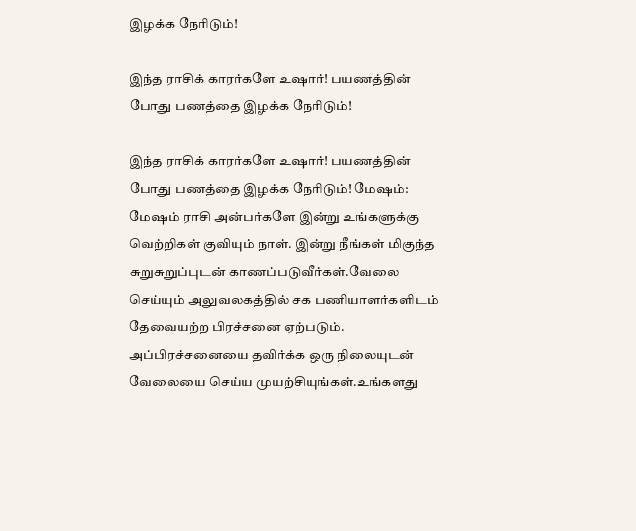இழக்க நேரிடும்!

இந்த ராசிக் காரர்களே உஷார்! பயணத்தின் போது பணத்தை இழக்க நேரிடும்!

இந்த ராசிக் காரர்களே உஷார்! பயணத்தின் போது பணத்தை இழக்க நேரிடும்! மேஷம்: மேஷம் ராசி அன்பர்களே இன்று உங்களுக்கு வெற்றிகள் குவியும் நாள். இன்று நீங்கள் மிகுந்த சுறுசுறுப்புடன் காணப்படுவீர்கள்.வேலை செய்யும் அலுவலகத்தில் சக பணியாளர்களிடம் தேவையற்ற பிரச்சனை ஏற்படும். அப்பிரச்சனையை தவிர்க்க ஒரு நிலையுடன் வேலையை செய்ய முயற்சியுங்கள்.உங்களது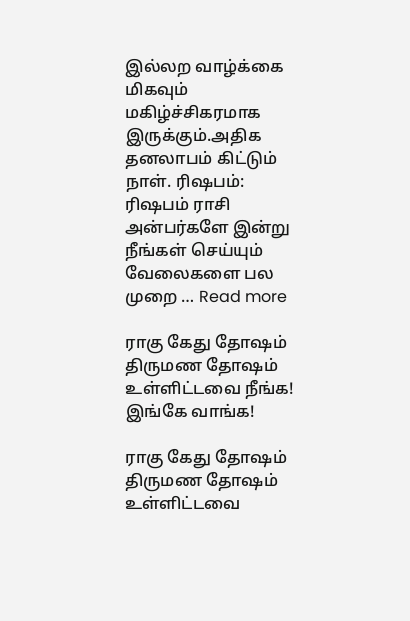இல்லற வாழ்க்கை மிகவும் மகிழ்ச்சிகரமாக இருக்கும்.அதிக தனலாபம் கிட்டும் நாள். ரிஷபம்: ரிஷபம் ராசி அன்பர்களே இன்று நீங்கள் செய்யும் வேலைகளை பல முறை … Read more

ராகு கேது தோஷம் திருமண தோஷம் உள்ளிட்டவை நீங்க! இங்கே வாங்க!

ராகு கேது தோஷம் திருமண தோஷம் உள்ளிட்டவை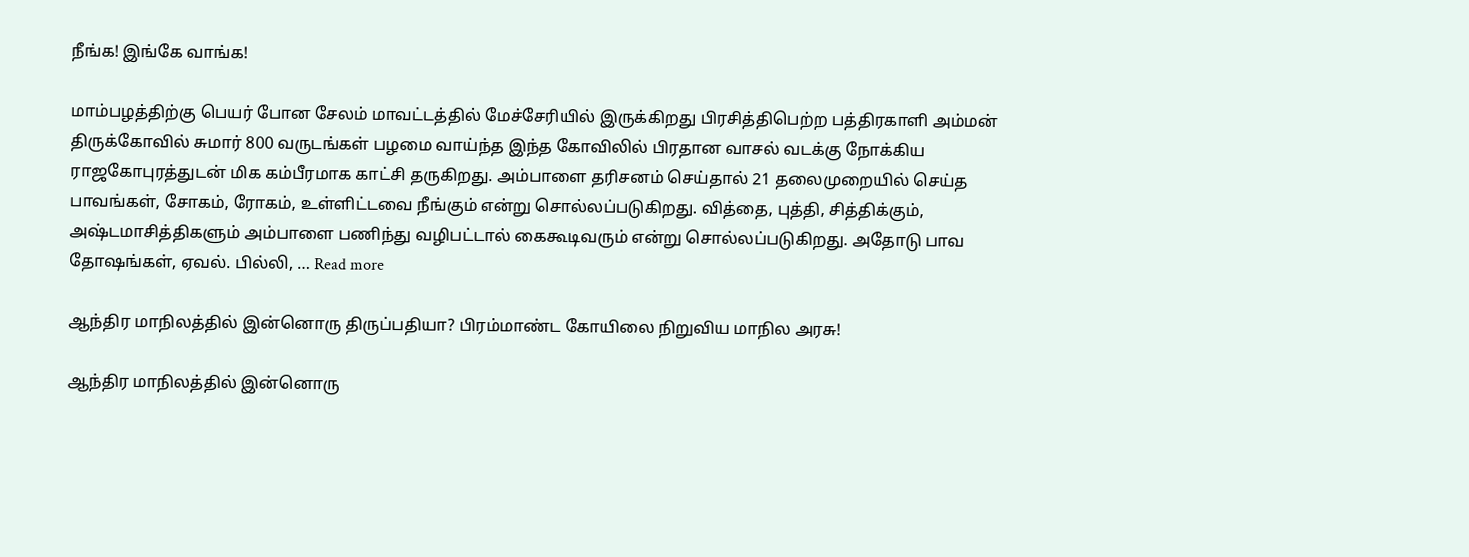நீங்க! இங்கே வாங்க!

மாம்பழத்திற்கு பெயர் போன சேலம் மாவட்டத்தில் மேச்சேரியில் இருக்கிறது பிரசித்திபெற்ற பத்திரகாளி அம்மன் திருக்கோவில் சுமார் 800 வருடங்கள் பழமை வாய்ந்த இந்த கோவிலில் பிரதான வாசல் வடக்கு நோக்கிய ராஜகோபுரத்துடன் மிக கம்பீரமாக காட்சி தருகிறது. அம்பாளை தரிசனம் செய்தால் 21 தலைமுறையில் செய்த பாவங்கள், சோகம், ரோகம், உள்ளிட்டவை நீங்கும் என்று சொல்லப்படுகிறது. வித்தை, புத்தி, சித்திக்கும், அஷ்டமாசித்திகளும் அம்பாளை பணிந்து வழிபட்டால் கைகூடிவரும் என்று சொல்லப்படுகிறது. அதோடு பாவ தோஷங்கள், ஏவல். பில்லி, … Read more

ஆந்திர மாநிலத்தில் இன்னொரு திருப்பதியா? பிரம்மாண்ட கோயிலை நிறுவிய மாநில அரசு!

ஆந்திர மாநிலத்தில் இன்னொரு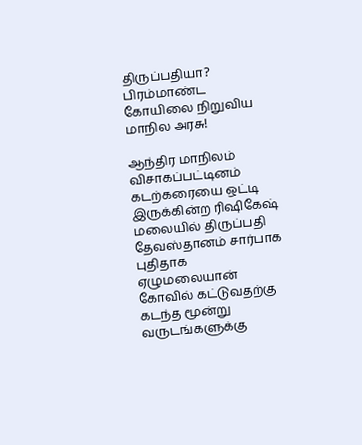திருப்பதியா? பிரம்மாண்ட கோயிலை நிறுவிய மாநில அரசு!

ஆந்திர மாநிலம் விசாகப்பட்டினம் கடற்கரையை ஒட்டி இருக்கின்ற ரிஷிகேஷ் மலையில் திருப்பதி தேவஸ்தானம் சார்பாக புதிதாக ஏழுமலையான் கோவில் கட்டுவதற்கு கடந்த மூன்று வருடங்களுக்கு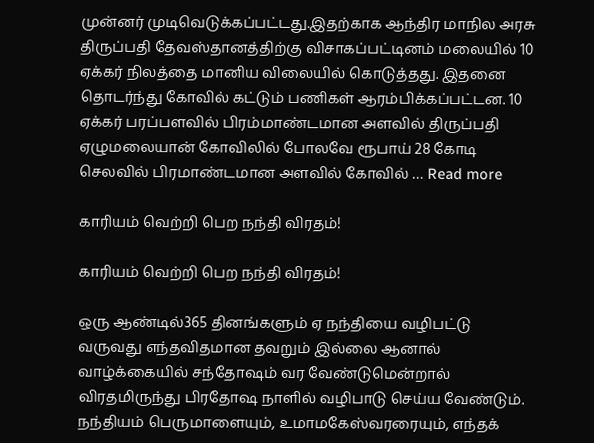முன்னர் முடிவெடுக்கப்பட்டது.இதற்காக ஆந்திர மாநில அரசு திருப்பதி தேவஸ்தானத்திற்கு விசாகப்பட்டினம் மலையில் 10 ஏக்கர் நிலத்தை மானிய விலையில் கொடுத்தது. இதனை தொடர்ந்து கோவில் கட்டும் பணிகள் ஆரம்பிக்கப்பட்டன. 10 ஏக்கர் பரப்பளவில் பிரம்மாண்டமான அளவில் திருப்பதி ஏழுமலையான் கோவிலில் போலவே ரூபாய் 28 கோடி செலவில் பிரமாண்டமான அளவில் கோவில் … Read more

காரியம் வெற்றி பெற நந்தி விரதம்!

காரியம் வெற்றி பெற நந்தி விரதம்!

ஒரு ஆண்டில்365 தினங்களும் ஏ நந்தியை வழிபட்டு வருவது எந்தவிதமான தவறும் இல்லை ஆனால் வாழ்க்கையில் சந்தோஷம் வர வேண்டுமென்றால் விரதமிருந்து பிரதோஷ நாளில் வழிபாடு செய்ய வேண்டும். நந்தியம் பெருமாளையும், உமாமகேஸ்வரரையும், எந்தக்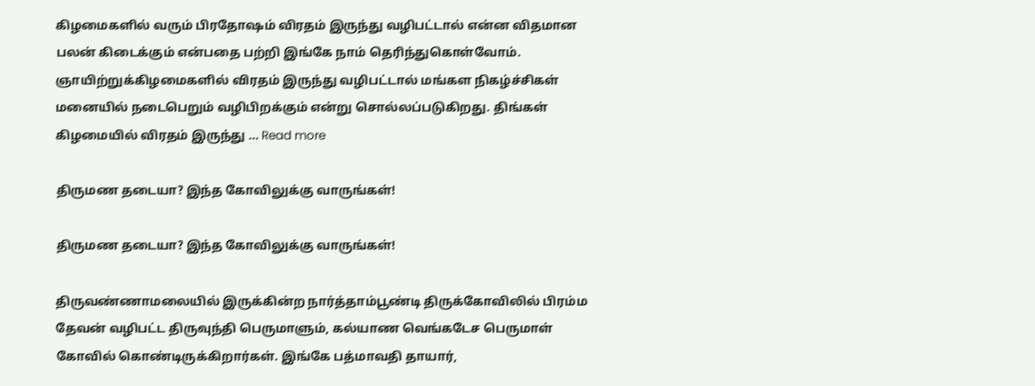கிழமைகளில் வரும் பிரதோஷம் விரதம் இருந்து வழிபட்டால் என்ன விதமான பலன் கிடைக்கும் என்பதை பற்றி இங்கே நாம் தெரிந்துகொள்வோம். ஞாயிற்றுக்கிழமைகளில் விரதம் இருந்து வழிபட்டால் மங்கள நிகழ்ச்சிகள் மனையில் நடைபெறும் வழிபிறக்கும் என்று சொல்லப்படுகிறது. திங்கள் கிழமையில் விரதம் இருந்து … Read more

திருமண தடையா? இந்த கோவிலுக்கு வாருங்கள்!

திருமண தடையா? இந்த கோவிலுக்கு வாருங்கள்!

திருவண்ணாமலையில் இருக்கின்ற நார்த்தாம்பூண்டி திருக்கோவிலில் பிரம்ம தேவன் வழிபட்ட திருவுந்தி பெருமாளும், கல்யாண வெங்கடேச பெருமாள் கோவில் கொண்டிருக்கிறார்கள். இங்கே பத்மாவதி தாயார்,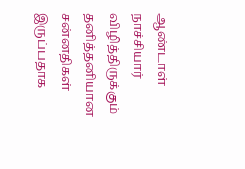ஆண்டாள் நாச்சியார் விழித்திருக்கும் தனித்தனியான சன்னதிகள் இருப்பதாக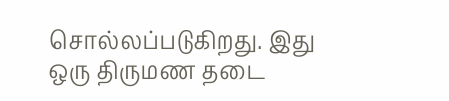சொல்லப்படுகிறது. இது ஒரு திருமண தடை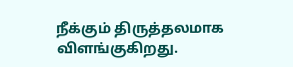நீக்கும் திருத்தலமாக விளங்குகிறது.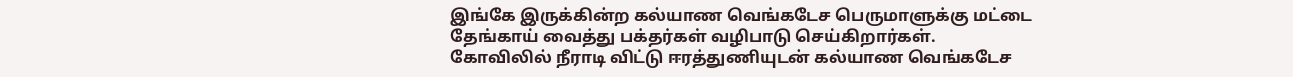இங்கே இருக்கின்ற கல்யாண வெங்கடேச பெருமாளுக்கு மட்டை தேங்காய் வைத்து பக்தர்கள் வழிபாடு செய்கிறார்கள். கோவிலில் நீராடி விட்டு ஈரத்துணியுடன் கல்யாண வெங்கடேச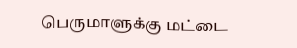பெருமாளுக்கு மட்டை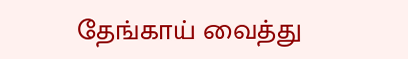தேங்காய் வைத்து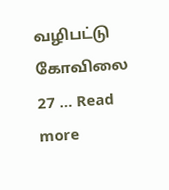வழிபட்டு கோவிலை 27 … Read more